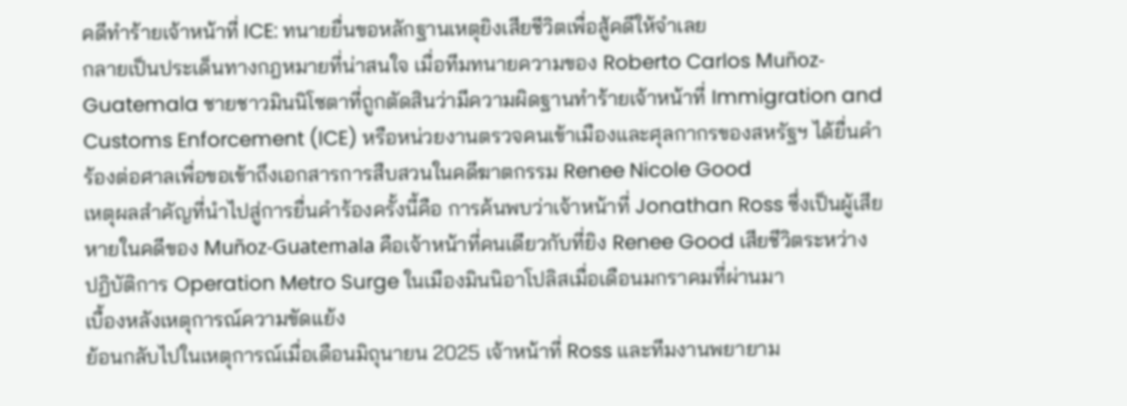คดีทำร้ายเจ้าหน้าที่ ICE: ทนายยื่นขอหลักฐานเหตุยิงเสียชีวิตเพื่อสู้คดีให้จำเลย
กลายเป็นประเด็นทางกฎหมายที่น่าสนใจ เมื่อทีมทนายความของ Roberto Carlos Muñoz-Guatemala ชายชาวมินนิโซตาที่ถูกตัดสินว่ามีความผิดฐานทำร้ายเจ้าหน้าที่ Immigration and Customs Enforcement (ICE) หรือหน่วยงานตรวจคนเข้าเมืองและศุลกากรของสหรัฐฯ ได้ยื่นคำร้องต่อศาลเพื่อขอเข้าถึงเอกสารการสืบสวนในคดีฆาตกรรม Renee Nicole Good
เหตุผลสำคัญที่นำไปสู่การยื่นคำร้องครั้งนี้คือ การค้นพบว่าเจ้าหน้าที่ Jonathan Ross ซึ่งเป็นผู้เสียหายในคดีของ Muñoz-Guatemala คือเจ้าหน้าที่คนเดียวกับที่ยิง Renee Good เสียชีวิตระหว่างปฏิบัติการ Operation Metro Surge ในเมืองมินนิอาโปลิสเมื่อเดือนมกราคมที่ผ่านมา
เบื้องหลังเหตุการณ์ความขัดแย้ง
ย้อนกลับไปในเหตุการณ์เมื่อเดือนมิถุนายน 2025 เจ้าหน้าที่ Ross และทีมงานพยายาม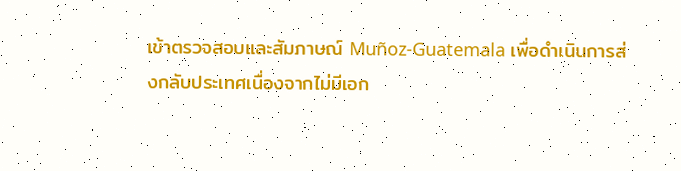เข้าตรวจสอบและสัมภาษณ์ Muñoz-Guatemala เพื่อดำเนินการส่งกลับประเทศเนื่องจากไม่มีเอก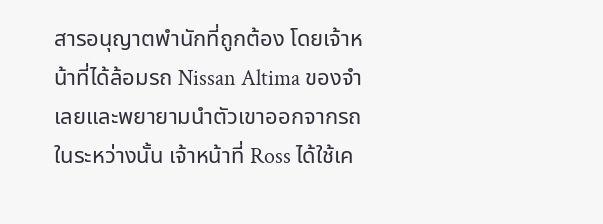สารอนุญาตพำนักที่ถูกต้อง โดยเจ้าหน้าที่ได้ล้อมรถ Nissan Altima ของจำเลยและพยายามนำตัวเขาออกจากรถ
ในระหว่างนั้น เจ้าหน้าที่ Ross ได้ใช้เค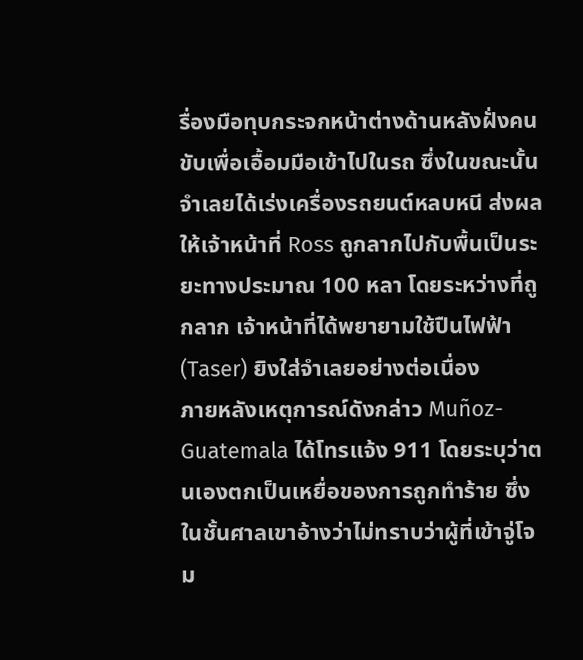รื่องมือทุบกระจกหน้าต่างด้านหลังฝั่งคนขับเพื่อเอื้อมมือเข้าไปในรถ ซึ่งในขณะนั้นจำเลยได้เร่งเครื่องรถยนต์หลบหนี ส่งผลให้เจ้าหน้าที่ Ross ถูกลากไปกับพื้นเป็นระยะทางประมาณ 100 หลา โดยระหว่างที่ถูกลาก เจ้าหน้าที่ได้พยายามใช้ปืนไฟฟ้า (Taser) ยิงใส่จำเลยอย่างต่อเนื่อง
ภายหลังเหตุการณ์ดังกล่าว Muñoz-Guatemala ได้โทรแจ้ง 911 โดยระบุว่าตนเองตกเป็นเหยื่อของการถูกทำร้าย ซึ่งในชั้นศาลเขาอ้างว่าไม่ทราบว่าผู้ที่เข้าจู่โจม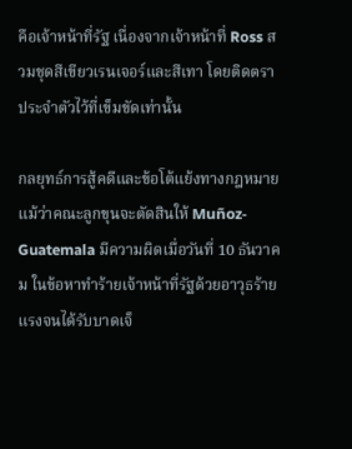คือเจ้าหน้าที่รัฐ เนื่องจากเจ้าหน้าที่ Ross สวมชุดสีเขียวเรนเจอร์และสีเทา โดยติดตราประจำตัวไว้ที่เข็มขัดเท่านั้น

กลยุทธ์การสู้คดีและข้อโต้แย้งทางกฎหมาย
แม้ว่าคณะลูกขุนจะตัดสินให้ Muñoz-Guatemala มีความผิดเมื่อวันที่ 10 ธันวาคม ในข้อหาทำร้ายเจ้าหน้าที่รัฐด้วยอาวุธร้ายแรงจนได้รับบาดเจ็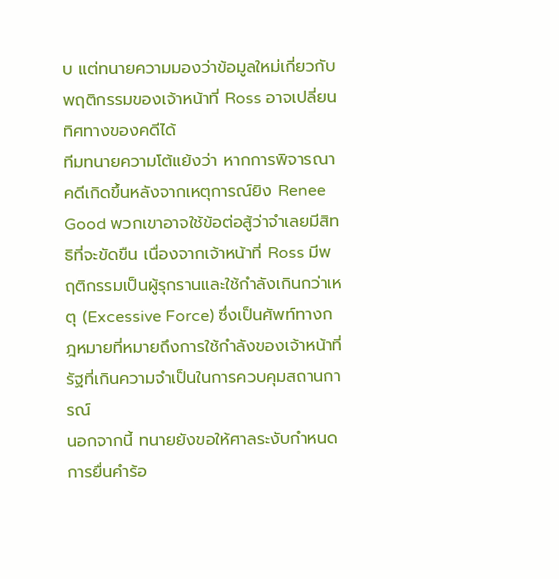บ แต่ทนายความมองว่าข้อมูลใหม่เกี่ยวกับพฤติกรรมของเจ้าหน้าที่ Ross อาจเปลี่ยนทิศทางของคดีได้
ทีมทนายความโต้แย้งว่า หากการพิจารณาคดีเกิดขึ้นหลังจากเหตุการณ์ยิง Renee Good พวกเขาอาจใช้ข้อต่อสู้ว่าจำเลยมีสิทธิที่จะขัดขืน เนื่องจากเจ้าหน้าที่ Ross มีพฤติกรรมเป็นผู้รุกรานและใช้กำลังเกินกว่าเหตุ (Excessive Force) ซึ่งเป็นศัพท์ทางกฎหมายที่หมายถึงการใช้กำลังของเจ้าหน้าที่รัฐที่เกินความจำเป็นในการควบคุมสถานการณ์
นอกจากนี้ ทนายยังขอให้ศาลระงับกำหนดการยื่นคำร้อ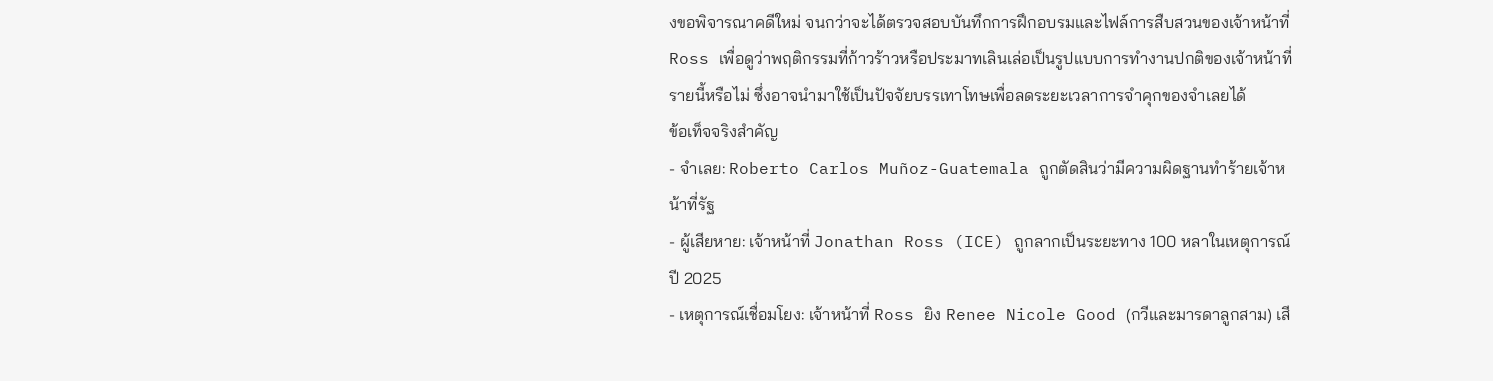งขอพิจารณาคดีใหม่ จนกว่าจะได้ตรวจสอบบันทึกการฝึกอบรมและไฟล์การสืบสวนของเจ้าหน้าที่ Ross เพื่อดูว่าพฤติกรรมที่ก้าวร้าวหรือประมาทเลินเล่อเป็นรูปแบบการทำงานปกติของเจ้าหน้าที่รายนี้หรือไม่ ซึ่งอาจนำมาใช้เป็นปัจจัยบรรเทาโทษเพื่อลดระยะเวลาการจำคุกของจำเลยได้
ข้อเท็จจริงสำคัญ
- จำเลย: Roberto Carlos Muñoz-Guatemala ถูกตัดสินว่ามีความผิดฐานทำร้ายเจ้าหน้าที่รัฐ
- ผู้เสียหาย: เจ้าหน้าที่ Jonathan Ross (ICE) ถูกลากเป็นระยะทาง 100 หลาในเหตุการณ์ปี 2025
- เหตุการณ์เชื่อมโยง: เจ้าหน้าที่ Ross ยิง Renee Nicole Good (กวีและมารดาลูกสาม) เสี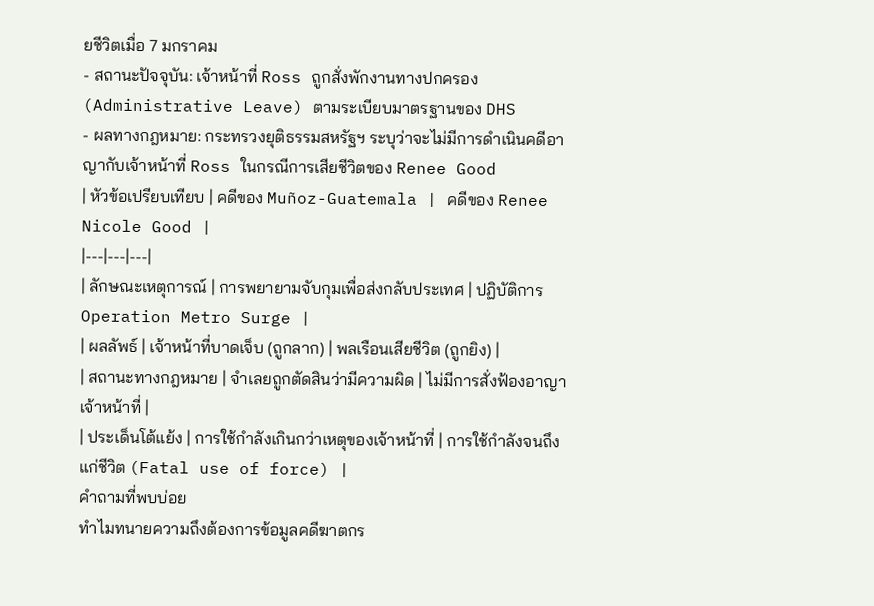ยชีวิตเมื่อ 7 มกราคม
- สถานะปัจจุบัน: เจ้าหน้าที่ Ross ถูกสั่งพักงานทางปกครอง (Administrative Leave) ตามระเบียบมาตรฐานของ DHS
- ผลทางกฎหมาย: กระทรวงยุติธรรมสหรัฐฯ ระบุว่าจะไม่มีการดำเนินคดีอาญากับเจ้าหน้าที่ Ross ในกรณีการเสียชีวิตของ Renee Good
| หัวข้อเปรียบเทียบ | คดีของ Muñoz-Guatemala | คดีของ Renee Nicole Good |
|---|---|---|
| ลักษณะเหตุการณ์ | การพยายามจับกุมเพื่อส่งกลับประเทศ | ปฏิบัติการ Operation Metro Surge |
| ผลลัพธ์ | เจ้าหน้าที่บาดเจ็บ (ถูกลาก) | พลเรือนเสียชีวิต (ถูกยิง) |
| สถานะทางกฎหมาย | จำเลยถูกตัดสินว่ามีความผิด | ไม่มีการสั่งฟ้องอาญาเจ้าหน้าที่ |
| ประเด็นโต้แย้ง | การใช้กำลังเกินกว่าเหตุของเจ้าหน้าที่ | การใช้กำลังจนถึงแก่ชีวิต (Fatal use of force) |
คำถามที่พบบ่อย
ทำไมทนายความถึงต้องการข้อมูลคดีฆาตกร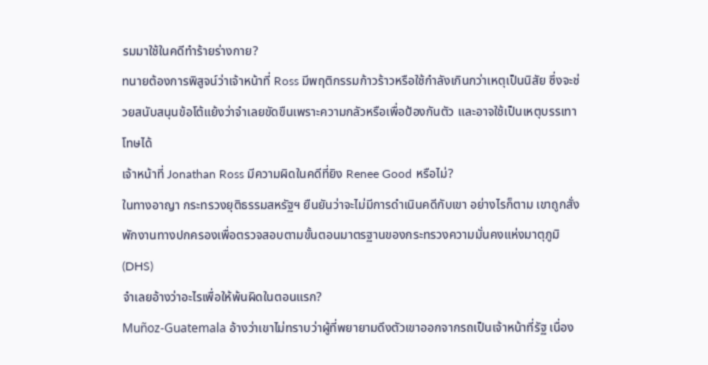รมมาใช้ในคดีทำร้ายร่างกาย?
ทนายต้องการพิสูจน์ว่าเจ้าหน้าที่ Ross มีพฤติกรรมก้าวร้าวหรือใช้กำลังเกินกว่าเหตุเป็นนิสัย ซึ่งจะช่วยสนับสนุนข้อโต้แย้งว่าจำเลยขัดขืนเพราะความกลัวหรือเพื่อป้องกันตัว และอาจใช้เป็นเหตุบรรเทาโทษได้
เจ้าหน้าที่ Jonathan Ross มีความผิดในคดีที่ยิง Renee Good หรือไม่?
ในทางอาญา กระทรวงยุติธรรมสหรัฐฯ ยืนยันว่าจะไม่มีการดำเนินคดีกับเขา อย่างไรก็ตาม เขาถูกสั่งพักงานทางปกครองเพื่อตรวจสอบตามขั้นตอนมาตรฐานของกระทรวงความมั่นคงแห่งมาตุภูมิ (DHS)
จำเลยอ้างว่าอะไรเพื่อให้พ้นผิดในตอนแรก?
Muñoz-Guatemala อ้างว่าเขาไม่ทราบว่าผู้ที่พยายามดึงตัวเขาออกจากรถเป็นเจ้าหน้าที่รัฐ เนื่อง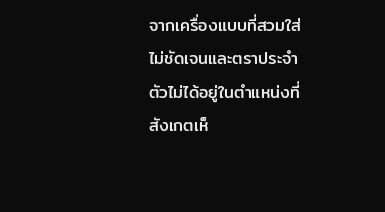จากเครื่องแบบที่สวมใส่ไม่ชัดเจนและตราประจำตัวไม่ได้อยู่ในตำแหน่งที่สังเกตเห็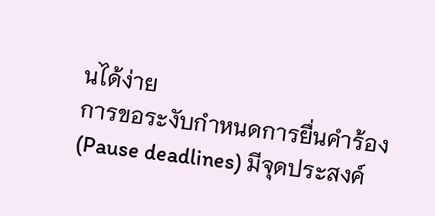นได้ง่าย
การขอระงับกำหนดการยื่นคำร้อง (Pause deadlines) มีจุดประสงค์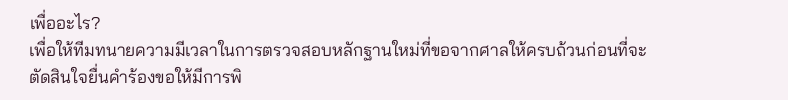เพื่ออะไร?
เพื่อให้ทีมทนายความมีเวลาในการตรวจสอบหลักฐานใหม่ที่ขอจากศาลให้ครบถ้วนก่อนที่จะตัดสินใจยื่นคำร้องขอให้มีการพิ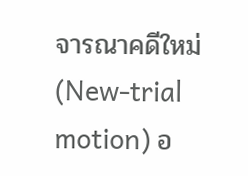จารณาคดีใหม่ (New-trial motion) อ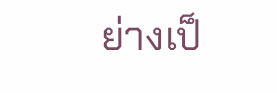ย่างเป็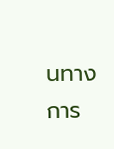นทางการ